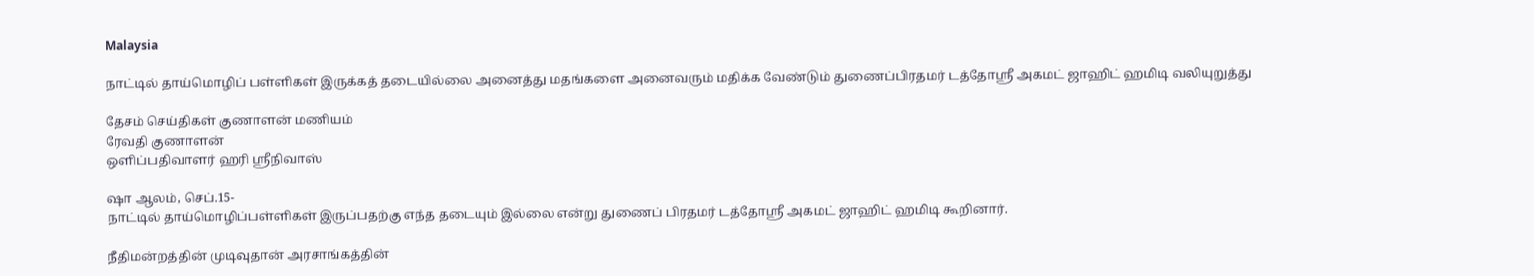Malaysia

நாட்டில் தாய்மொழிப் பள்ளிகள் இருக்கத் தடையில்லை அனைத்து மதங்களை அனைவரும் மதிக்க வேண்டும் துணைப்பிரதமர் டத்தோஸ்ரீ அகமட் ஜாஹிட் ஹமிடி வலியுறுத்து

தேசம் செய்திகள் குணாளன் மணியம்
ரேவதி குணாளன்
ஒளிப்பதிவாளர் ஹரி ஸ்ரீநிவாஸ்

ஷா ஆலம், செப்.15-
நாட்டில் தாய்மொழிப்பள்ளிகள் இருப்பதற்கு எந்த தடையும் இல்லை என்று துணைப் பிரதமர் டத்தோஸ்ரீ அகமட் ஜாஹிட் ஹமிடி கூறினார்.

நீதிமன்றத்தின் முடிவுதான் அரசாங்கத்தின்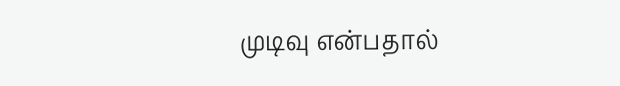முடிவு என்பதால்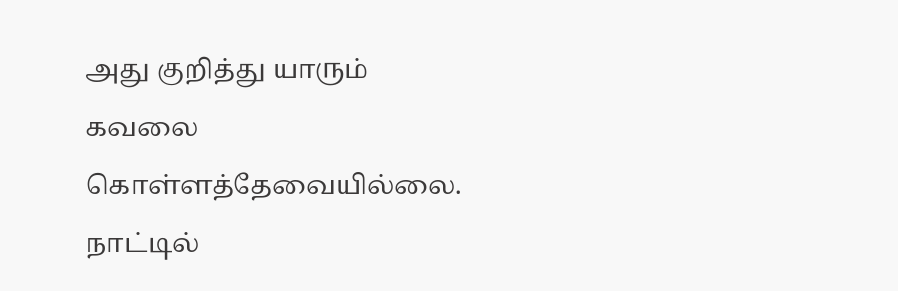அது குறித்து யாரும் கவலை கொள்ளத்தேவையில்லை. நாட்டில்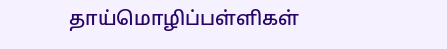தாய்மொழிப்பள்ளிகள்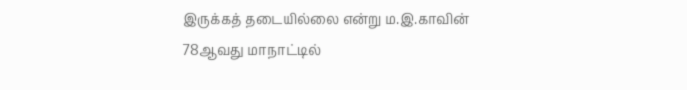இருக்கத் தடையில்லை என்று ம.இ.காவின் 78ஆவது மாநாட்டில்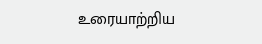உரையாற்றிய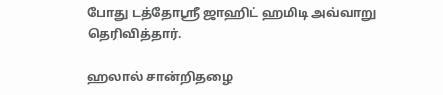போது டத்தோஸ்ரீ ஜாஹிட் ஹமிடி அவ்வாறு தெரிவித்தார்.

ஹலால் சான்றிதழை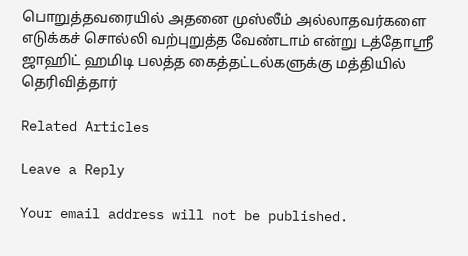பொறுத்தவரையில் அதனை முஸ்லீம் அல்லாதவர்களை எடுக்கச் சொல்லி வற்புறுத்த வேண்டாம் என்று டத்தோஸ்ரீ ஜாஹிட் ஹமிடி பலத்த கைத்தட்டல்களுக்கு மத்தியில் தெரிவித்தார்

Related Articles

Leave a Reply

Your email address will not be published.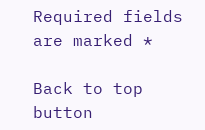Required fields are marked *

Back to top button